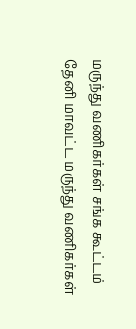மருந்து வணிகர்கள் சங்க கூட்டம்
தேனி மாவட்ட மருந்து வணிகர்கள்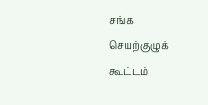சங்க செயற்குழுக் கூட்டம்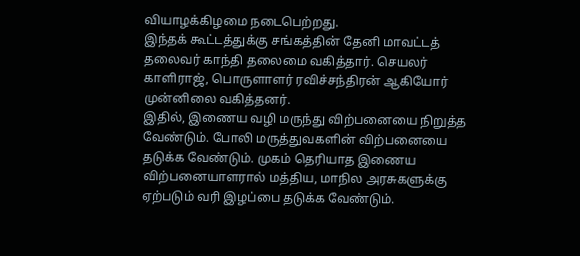வியாழக்கிழமை நடைபெற்றது.
இந்தக் கூட்டத்துக்கு சங்கத்தின் தேனி மாவட்டத் தலைவர் காந்தி தலைமை வகித்தார். செயலர் காளிராஜ், பொருளாளர் ரவிச்சந்திரன் ஆகியோர் முன்னிலை வகித்தனர்.
இதில், இணைய வழி மருந்து விற்பனையை நிறுத்த வேண்டும். போலி மருத்துவகளின் விற்பனையை தடுக்க வேண்டும். முகம் தெரியாத இணைய விற்பனையாளரால் மத்திய, மாநில அரசுகளுக்கு ஏற்படும் வரி இழப்பை தடுக்க வேண்டும்.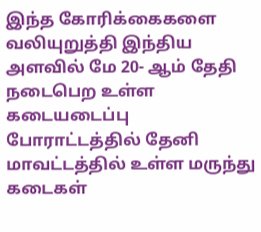இந்த கோரிக்கைகளை வலியுறுத்தி இந்திய அளவில் மே 20- ஆம் தேதி நடைபெற உள்ள கடையடைப்பு போராட்டத்தில் தேனி மாவட்டத்தில் உள்ள மருந்து கடைகள்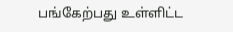பங்கேற்பது உள்ளிட்ட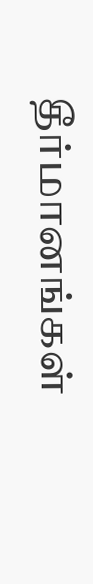தீர்மானங்கள்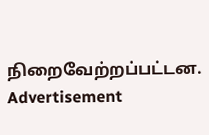நிறைவேற்றப்பட்டன.
Advertisement